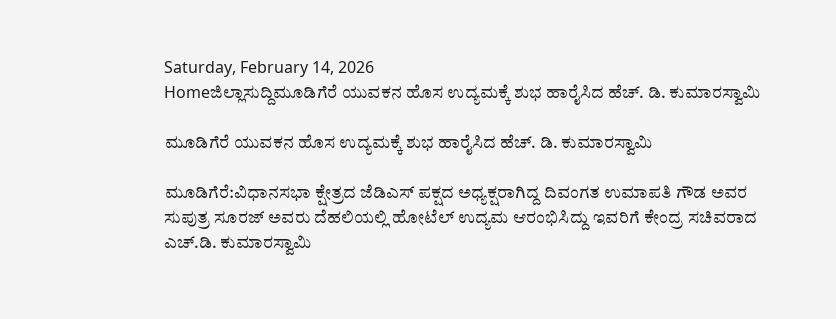Saturday, February 14, 2026
Homeಜಿಲ್ಲಾಸುದ್ದಿಮೂಡಿಗೆರೆ ಯುವಕನ ಹೊಸ ಉದ್ಯಮಕ್ಕೆ ಶುಭ ಹಾರೈಸಿದ ಹೆಚ್. ಡಿ. ಕುಮಾರಸ್ವಾಮಿ

ಮೂಡಿಗೆರೆ ಯುವಕನ ಹೊಸ ಉದ್ಯಮಕ್ಕೆ ಶುಭ ಹಾರೈಸಿದ ಹೆಚ್. ಡಿ. ಕುಮಾರಸ್ವಾಮಿ

ಮೂಡಿಗೆರೆ:ವಿಧಾನಸಭಾ ಕ್ಷೇತ್ರದ ಜೆಡಿಎಸ್ ಪಕ್ಷದ ಅಧ್ಯಕ್ಷರಾಗಿದ್ದ ದಿವಂಗತ ಉಮಾಪತಿ ಗೌಡ ಅವರ ಸುಪುತ್ರ ಸೂರಜ್ ಅವರು ದೆಹಲಿಯಲ್ಲಿ ಹೋಟೆಲ್ ಉದ್ಯಮ ಆರಂಭಿಸಿದ್ದು ಇವರಿಗೆ ಕೇಂದ್ರ ಸಚಿವರಾದ ಎಚ್.ಡಿ. ಕುಮಾರಸ್ವಾಮಿ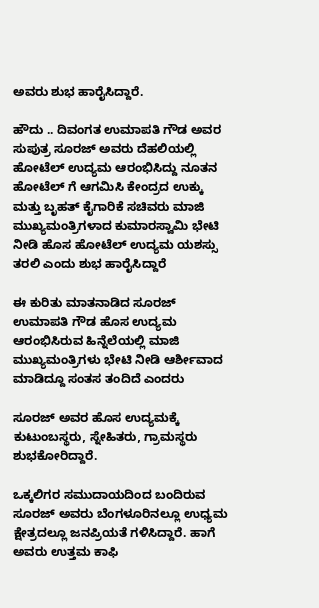ಅವರು ಶುಭ ಹಾರೈಸಿದ್ದಾರೆ.

ಹೌದು .. ದಿವಂಗತ ಉಮಾಪತಿ ಗೌಡ ಅವರ ಸುಪುತ್ರ ಸೂರಜ್ ಅವರು ದೆಹಲಿಯಲ್ಲಿ ಹೋಟೆಲ್ ಉದ್ಯಮ ಆರಂಭಿಸಿದ್ದು ನೂತನ ಹೋಟೆಲ್ ಗೆ ಆಗಮಿಸಿ ಕೇಂದ್ರದ ಉಕ್ಕು ಮತ್ತು ಬೃಹತ್ ಕೈಗಾರಿಕೆ ಸಚಿವರು ಮಾಜಿ ಮುಖ್ಯಮಂತ್ರಿಗಳಾದ ಕುಮಾರಸ್ವಾಮಿ ಭೇಟಿ ನೀಡಿ ಹೊಸ ಹೋಟೆಲ್ ಉದ್ಯಮ ಯಶಸ್ಸು ತರಲಿ ಎಂದು ಶುಭ ಹಾರೈಸಿದ್ದಾರೆ

ಈ ಕುರಿತು ಮಾತನಾಡಿದ ಸೂರಜ್ ಉಮಾಪತಿ ಗೌಡ ಹೊಸ ಉದ್ಯಮ ಆರಂಭಿಸಿರುವ ಹಿನ್ನೆಲೆಯಲ್ಲಿ ಮಾಜಿ ಮುಖ್ಯಮಂತ್ರಿಗಳು ಭೇಟಿ ನೀಡಿ ಆರ್ಶೀವಾದ ಮಾಡಿದ್ದೂ ಸಂತಸ ತಂದಿದೆ ಎಂದರು

ಸೂರಜ್ ಅವರ ಹೊಸ ಉದ್ಯಮಕ್ಕೆ ಕುಟುಂಬಸ್ಥರು, ಸ್ನೇಹಿತರು, ಗ್ರಾಮಸ್ಥರು ಶುಭಕೋರಿದ್ದಾರೆ.

ಒಕ್ಕಲಿಗರ ಸಮುದಾಯದಿಂದ ಬಂದಿರುವ ಸೂರಜ್ ಅವರು ಬೆಂಗಳೂರಿನಲ್ಲೂ ಉಧ್ಯಮ ಕ್ಷೇತ್ರದಲ್ಲೂ ಜನಪ್ರಿಯತೆ ಗಳಿಸಿದ್ದಾರೆ. ಹಾಗೆ ಅವರು ಉತ್ತಮ ಕಾಫಿ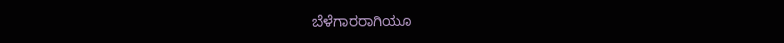ಬೆಳೆಗಾರರಾಗಿಯೂ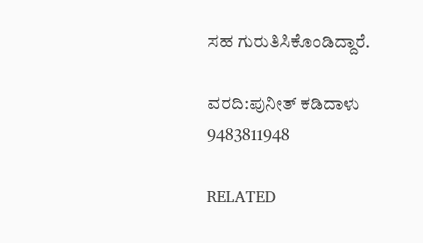ಸಹ ಗುರುತಿಸಿಕೊಂಡಿದ್ದಾರೆ.

ವರದಿ:ಪುನೀತ್ ಕಡಿದಾಳು
9483811948

RELATED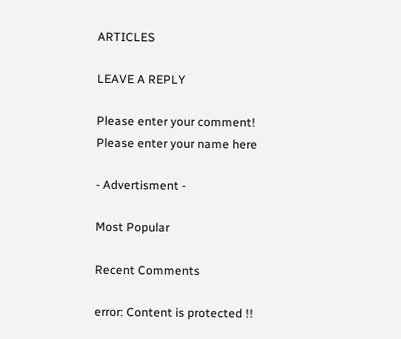ARTICLES

LEAVE A REPLY

Please enter your comment!
Please enter your name here

- Advertisment -

Most Popular

Recent Comments

error: Content is protected !!